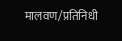मालवण/प्रतिनिधी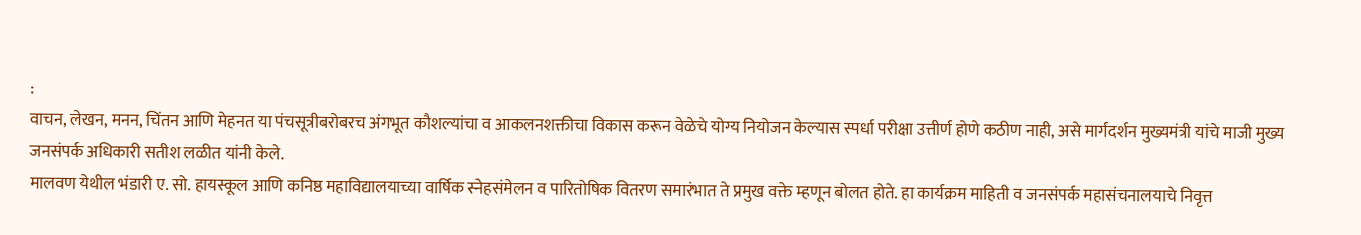:
वाचन, लेखन, मनन, चिंतन आणि मेहनत या पंचसूत्रीबरोबरच अंगभूत कौशल्यांचा व आकलनशक्तीचा विकास करून वेळेचे योग्य नियोजन केल्यास स्पर्धा परीक्षा उत्तीर्ण होणे कठीण नाही, असे मार्गदर्शन मुख्यमंत्री यांचे माजी मुख्य जनसंपर्क अधिकारी सतीश लळीत यांनी केले.
मालवण येथील भंडारी ए. सो. हायस्कूल आणि कनिष्ठ महाविद्यालयाच्या वार्षिक स्नेहसंमेलन व पारितोषिक वितरण समारंभात ते प्रमुख वक्ते म्हणून बोलत होते. हा कार्यक्रम माहिती व जनसंपर्क महासंचनालयाचे निवृत्त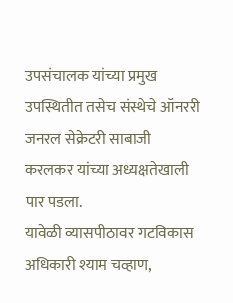उपसंचालक यांच्या प्रमुख उपस्थितीत तसेच संस्थेचे ऑनररी जनरल सेक्रेटरी साबाजी करलकर यांच्या अध्यक्षतेखाली पार पडला.
यावेळी व्यासपीठावर गटविकास अधिकारी श्याम चव्हाण,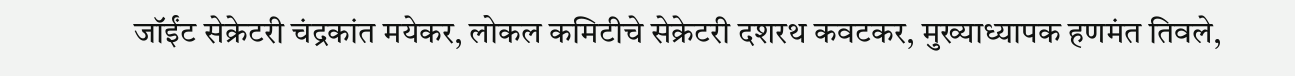जॉईंट सेक्रेटरी चंद्रकांत मयेकर, लोकल कमिटीचे सेक्रेटरी दशरथ कवटकर, मुख्याध्यापक हणमंत तिवले,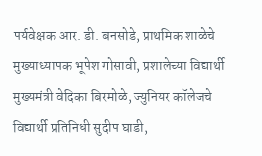पर्यवेक्षक आर. डी. बनसोडे, प्राथमिक शाळेचे मुख्याध्यापक भूपेश गोसावी, प्रशालेच्या विद्यार्थी मुख्यमंत्री वेदिका बिरमोळे, ज्युनियर कॉलेजचे विद्यार्थी प्रतिनिधी सुदीप घाडी,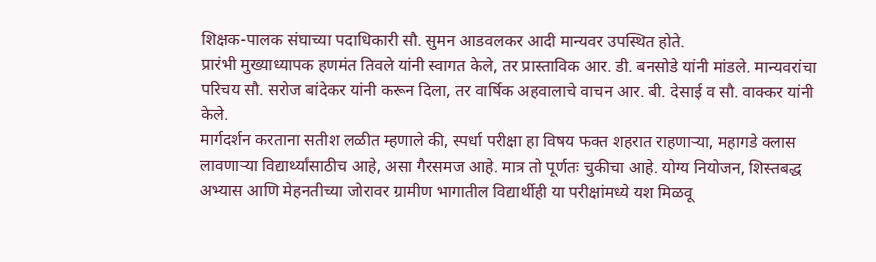शिक्षक-पालक संघाच्या पदाधिकारी सौ. सुमन आडवलकर आदी मान्यवर उपस्थित होते.
प्रारंभी मुख्याध्यापक हणमंत तिवले यांनी स्वागत केले, तर प्रास्ताविक आर. डी. बनसोडे यांनी मांडले. मान्यवरांचा परिचय सौ. सरोज बांदेकर यांनी करून दिला, तर वार्षिक अहवालाचे वाचन आर. बी. देसाई व सौ. वाक्कर यांनी केले.
मार्गदर्शन करताना सतीश लळीत म्हणाले की, स्पर्धा परीक्षा हा विषय फक्त शहरात राहणाऱ्या, महागडे क्लास लावणाऱ्या विद्यार्थ्यांसाठीच आहे, असा गैरसमज आहे. मात्र तो पूर्णतः चुकीचा आहे. योग्य नियोजन, शिस्तबद्ध अभ्यास आणि मेहनतीच्या जोरावर ग्रामीण भागातील विद्यार्थीही या परीक्षांमध्ये यश मिळवू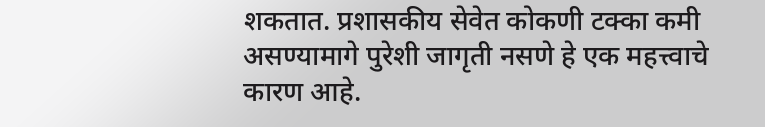शकतात. प्रशासकीय सेवेत कोकणी टक्का कमी असण्यामागे पुरेशी जागृती नसणे हे एक महत्त्वाचे कारण आहे.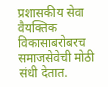प्रशासकीय सेवा वैयक्तिक विकासाबरोबरच समाजसेवेची मोठी संधी देतात.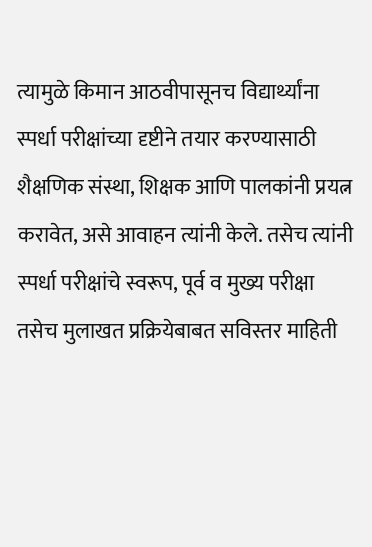त्यामुळे किमान आठवीपासूनच विद्यार्थ्यांना स्पर्धा परीक्षांच्या दृष्टीने तयार करण्यासाठी शैक्षणिक संस्था, शिक्षक आणि पालकांनी प्रयत्न करावेत, असे आवाहन त्यांनी केले. तसेच त्यांनी स्पर्धा परीक्षांचे स्वरूप, पूर्व व मुख्य परीक्षा तसेच मुलाखत प्रक्रियेबाबत सविस्तर माहिती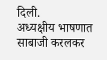दिली.
अध्यक्षीय भाषणात साबाजी करलकर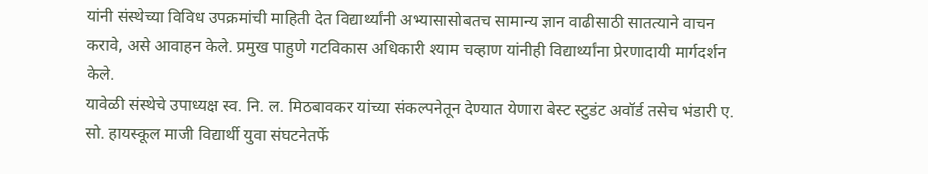यांनी संस्थेच्या विविध उपक्रमांची माहिती देत विद्यार्थ्यांनी अभ्यासासोबतच सामान्य ज्ञान वाढीसाठी सातत्याने वाचन करावे, असे आवाहन केले. प्रमुख पाहुणे गटविकास अधिकारी श्याम चव्हाण यांनीही विद्यार्थ्यांना प्रेरणादायी मार्गदर्शन केले.
यावेळी संस्थेचे उपाध्यक्ष स्व. नि. ल. मिठबावकर यांच्या संकल्पनेतून देण्यात येणारा बेस्ट स्टुडंट अवॉर्ड तसेच भंडारी ए. सो. हायस्कूल माजी विद्यार्थी युवा संघटनेतर्फे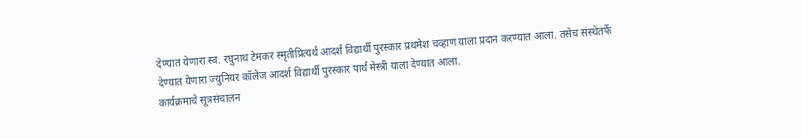देण्यात येणारा स्व. रघुनाथ टेमकर स्मृतीप्रित्यर्थ आदर्श विद्यार्थी पुरस्कार प्रथमेश चव्हाण याला प्रदान करण्यात आला. तसेच संस्थेतर्फे देण्यात येणारा ज्युनियर कॉलेज आदर्श विद्यार्थी पुरस्कार पार्थ मेस्त्री याला देण्यात आला.
कार्यक्रमाचे सूत्रसंचालन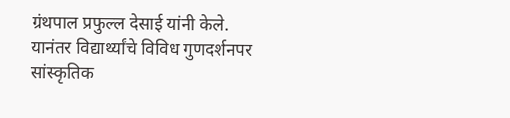ग्रंथपाल प्रफुल्ल देसाई यांनी केले. यानंतर विद्यार्थ्यांचे विविध गुणदर्शनपर सांस्कृतिक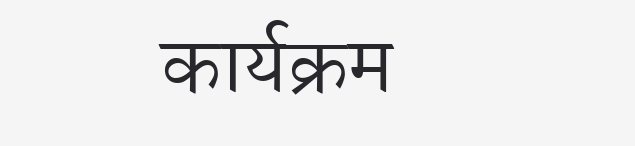कार्यक्रम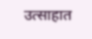उत्साहात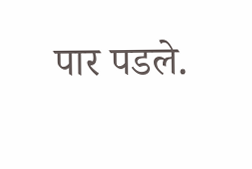पार पडले.